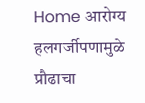Home आरोग्य हलगर्जीपणामुळे प्रौढाचा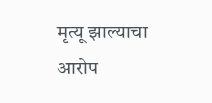मृत्यू झाल्याचा आरोप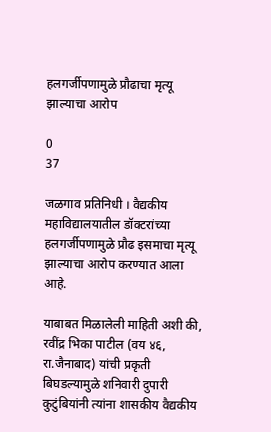हलगर्जीपणामुळे प्रौढाचा मृत्यू झाल्याचा आरोप

0
37

जळगाव प्रतिनिधी । वैद्यकीय महाविद्यालयातील डॉक्टरांच्या हलगर्जीपणामुळे प्रौढ इसमाचा मृत्यू झाल्याचा आरोप करण्यात आला आहे.

याबाबत मिळालेली माहिती अशी की, रवींद्र भिका पाटील (वय ४६, रा.जैनाबाद) यांची प्रकृती बिघडल्यामुळे शनिवारी दुपारी कुटुंबियांनी त्यांना शासकीय वैद्यकीय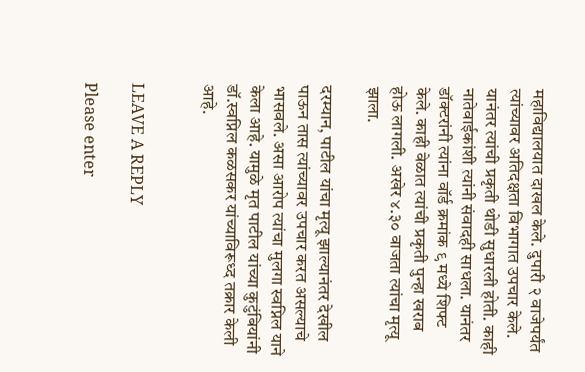महाविद्यालयात दाखल केले. दुपारी २ वाजेपर्यंत त्यांच्यावर अतिदक्षता विभागात उपचार केले. यानंतर त्यांची प्रकृती थोडी सुधारली होती. काही नातेवाईकांशी त्यांनी संवादही साधला. यानंतर डॉक्टरांनी त्यांना वॉर्ड क्रमांक ९ मध्ये शिफ्ट केले. काही वेळात त्यांची प्रकृती पुन्हा खराब होऊ लागली. अखेर ४.३० वाजता त्यांचा मृत्यू झाला.

दरम्यान, पाटील यांचा मृत्यू झाल्यानंतर देखील पाऊन तास त्यांच्यावर उपचार करत असल्याचे भासवले. असा आरोप त्यांचा मुलगा स्वप्निल याने केला आहे. यामुळे मृत पाटील यांच्या कुटुंबियांनी डॉ.स्वप्निल कळसकर यांच्याविरूध्द तक्रार केली आहे.


LEAVE A REPLY

Please enter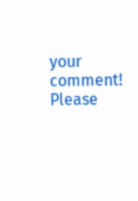your comment!
Please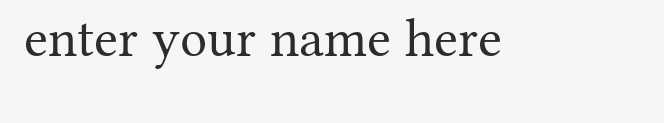enter your name here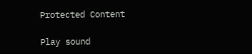Protected Content

Play sound